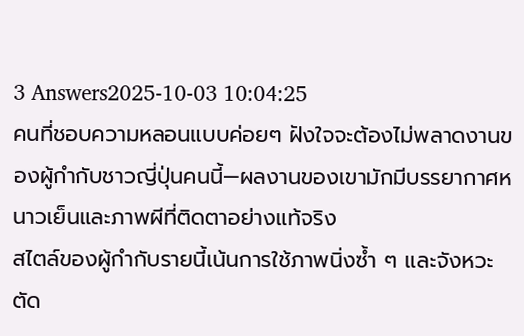3 Answers2025-10-03 10:04:25
คนที่ชอบความหลอนแบบค่อยๆ ฝังใจจะต้องไม่พลาดงานของผู้กำกับชาวญี่ปุ่นคนนี้—ผลงานของเขามักมีบรรยากาศหนาวเย็นและภาพผีที่ติดตาอย่างแท้จริง
สไตล์ของผู้กำกับรายนี้เน้นการใช้ภาพนิ่งซ้ำ ๆ และจังหวะตัด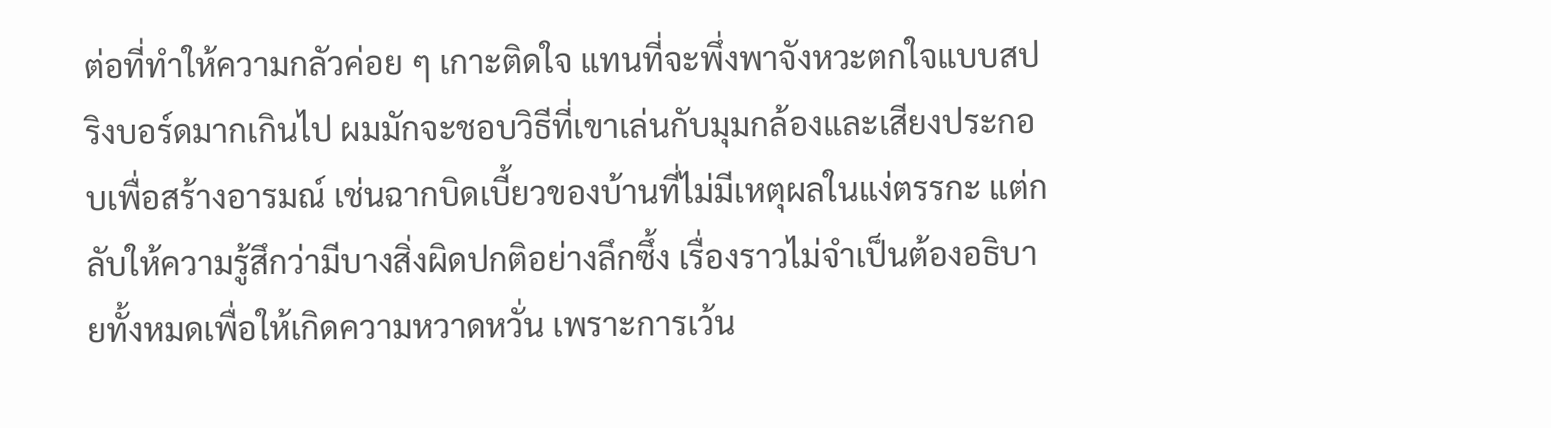ต่อที่ทำให้ความกลัวค่อย ๆ เกาะติดใจ แทนที่จะพึ่งพาจังหวะตกใจแบบสปริงบอร์ดมากเกินไป ผมมักจะชอบวิธีที่เขาเล่นกับมุมกล้องและเสียงประกอบเพื่อสร้างอารมณ์ เช่นฉากบิดเบี้ยวของบ้านที่ไม่มีเหตุผลในแง่ตรรกะ แต่กลับให้ความรู้สึกว่ามีบางสิ่งผิดปกติอย่างลึกซึ้ง เรื่องราวไม่จำเป็นต้องอธิบายทั้งหมดเพื่อให้เกิดความหวาดหวั่น เพราะการเว้น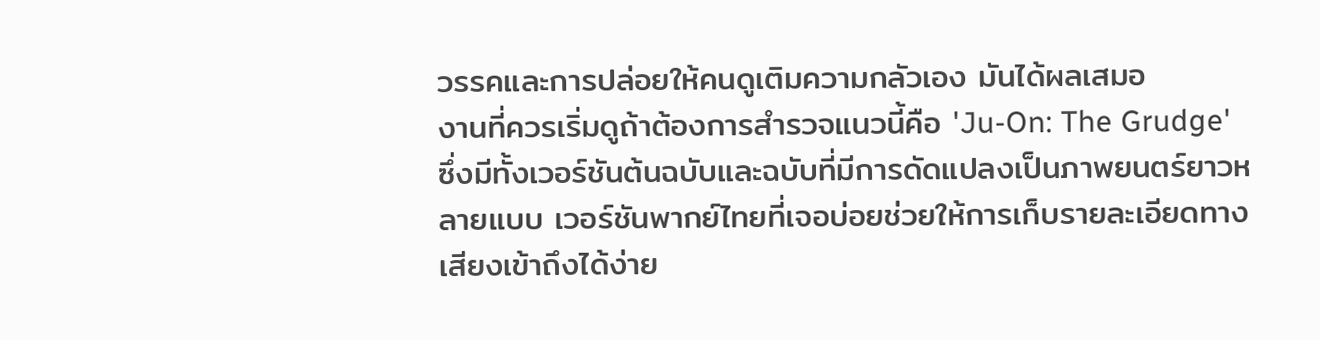วรรคและการปล่อยให้คนดูเติมความกลัวเอง มันได้ผลเสมอ
งานที่ควรเริ่มดูถ้าต้องการสำรวจแนวนี้คือ 'Ju-On: The Grudge' ซึ่งมีทั้งเวอร์ชันต้นฉบับและฉบับที่มีการดัดแปลงเป็นภาพยนตร์ยาวหลายแบบ เวอร์ชันพากย์ไทยที่เจอบ่อยช่วยให้การเก็บรายละเอียดทางเสียงเข้าถึงได้ง่าย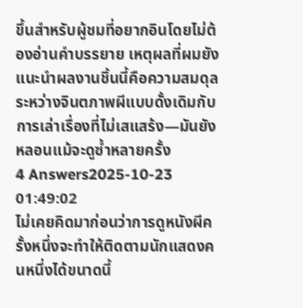ขึ้นสำหรับผู้ชมที่อยากอินโดยไม่ต้องอ่านคำบรรยาย เหตุผลที่ผมยังแนะนำผลงานชิ้นนี้คือความสมดุลระหว่างจินตภาพผีแบบดั้งเดิมกับการเล่าเรื่องที่ไม่เสแสร้ง—มันยังหลอนแม้จะดูซ้ำหลายครั้ง
4 Answers2025-10-23 01:49:02
ไม่เคยคิดมาก่อนว่าการดูหนังผีครั้งหนึ่งจะทำให้ติดตามนักแสดงคนหนึ่งได้ขนาดนี้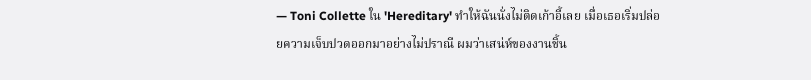— Toni Collette ใน 'Hereditary' ทำให้ฉันนั่งไม่ติดเก้าอี้เลย เมื่อเธอเริ่มปล่อยความเจ็บปวดออกมาอย่างไม่ปราณี ผมว่าเสน่ห์ของงานชิ้น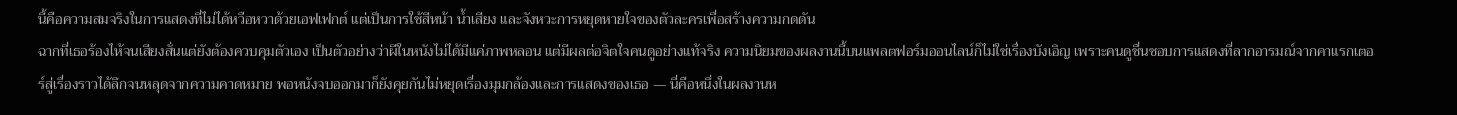นี้คือความสมจริงในการแสดงที่ไม่ได้หวือหวาด้วยเอฟเฟกต์ แต่เป็นการใช้สีหน้า น้ำเสียง และจังหวะการหยุดหายใจของตัวละครเพื่อสร้างความกดดัน
ฉากที่เธอร้องไห้จนเสียงสั่นแต่ยังต้องควบคุมตัวเอง เป็นตัวอย่างว่าผีในหนังไม่ได้มีแค่ภาพหลอน แต่มีผลต่อจิตใจคนดูอย่างแท้จริง ความนิยมของผลงานนี้บนแพลตฟอร์มออนไลน์ก็ไม่ใช่เรื่องบังเอิญ เพราะคนดูชื่นชอบการแสดงที่ลากอารมณ์จากคาแรกเตอร์สู่เรื่องราวได้ลึกจนหลุดจากความคาดหมาย พอหนังจบออกมาก็ยังคุยกันไม่หยุดเรื่องมุมกล้องและการแสดงของเธอ — นี่คือหนึ่งในผลงานห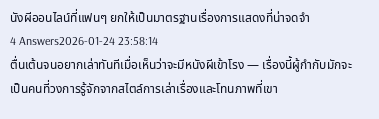นังผีออนไลน์ที่แฟนๆ ยกให้เป็นมาตรฐานเรื่องการแสดงที่น่าจดจำ
4 Answers2026-01-24 23:58:14
ตื่นเต้นจนอยากเล่าทันทีเมื่อเห็นว่าจะมีหนังผีเข้าโรง — เรื่องนี้ผู้กำกับมักจะเป็นคนที่วงการรู้จักจากสไตล์การเล่าเรื่องและโทนภาพที่เขา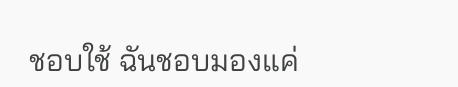ชอบใช้ ฉันชอบมองแค่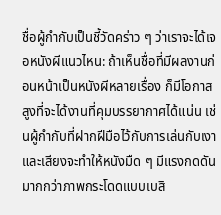ชื่อผู้กำกับเป็นชี้วัดคร่าว ๆ ว่าเราจะได้เจอหนังผีแนวไหน: ถ้าเห็นชื่อที่มีผลงานก่อนหน้าเป็นหนังผีหลายเรื่อง ก็มีโอกาสสูงที่จะได้งานที่คุมบรรยากาศได้แน่น เช่นผู้กำกับที่ฝากฝีมือไว้กับการเล่นกับเงาและเสียงจะทำให้หนังมืด ๆ มีแรงกดดันมากกว่าภาพกระโดดแบบเบสิ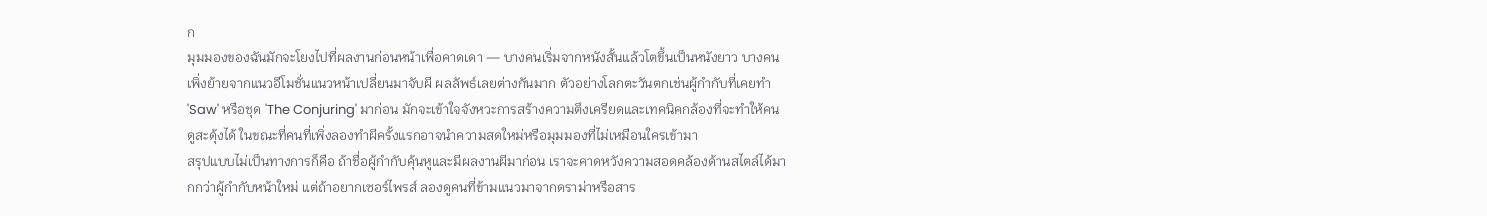ก
มุมมองของฉันมักจะโยงไปที่ผลงานก่อนหน้าเพื่อคาดเดา — บางคนเริ่มจากหนังสั้นแล้วโตขึ้นเป็นหนังยาว บางคนเพิ่งย้ายจากแนวอีโมชั่นแนวหน้าเปลี่ยนมาจับผี ผลลัพธ์เลยต่างกันมาก ตัวอย่างโลกตะวันตกเช่นผู้กำกับที่เคยทำ 'Saw' หรือชุด 'The Conjuring' มาก่อน มักจะเข้าใจจังหวะการสร้างความตึงเครียดและเทคนิคกล้องที่จะทำให้คนดูสะดุ้งได้ ในขณะที่คนที่เพิ่งลองทำผีครั้งแรกอาจนำความสดใหม่หรือมุมมองที่ไม่เหมือนใครเข้ามา
สรุปแบบไม่เป็นทางการก็คือ ถ้าชื่อผู้กำกับคุ้นหูและมีผลงานผีมาก่อน เราจะคาดหวังความสอดคล้องด้านสไตล์ได้มากกว่าผู้กำกับหน้าใหม่ แต่ถ้าอยากเซอร์ไพรส์ ลองดูคนที่ข้ามแนวมาจากดราม่าหรือสาร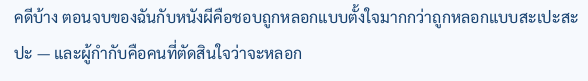คดีบ้าง ตอนจบของฉันกับหนังผีคือชอบถูกหลอกแบบตั้งใจมากกว่าถูกหลอกแบบสะเปะสะปะ — และผู้กำกับคือคนที่ตัดสินใจว่าจะหลอก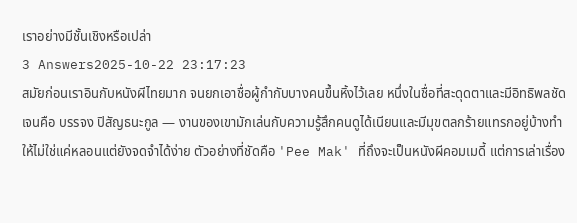เราอย่างมีชั้นเชิงหรือเปล่า
3 Answers2025-10-22 23:17:23
สมัยก่อนเราอินกับหนังผีไทยมาก จนยกเอาชื่อผู้กำกับบางคนขึ้นหิ้งไว้เลย หนึ่งในชื่อที่สะดุดตาและมีอิทธิพลชัดเจนคือ บรรจง ปิสัญธนะกูล — งานของเขามักเล่นกับความรู้สึกคนดูได้เนียนและมีมุขตลกร้ายแทรกอยู่บ้างทำให้ไม่ใช่แค่หลอนแต่ยังจดจำได้ง่าย ตัวอย่างที่ชัดคือ 'Pee Mak' ที่ถึงจะเป็นหนังผีคอมเมดี้ แต่การเล่าเรื่อง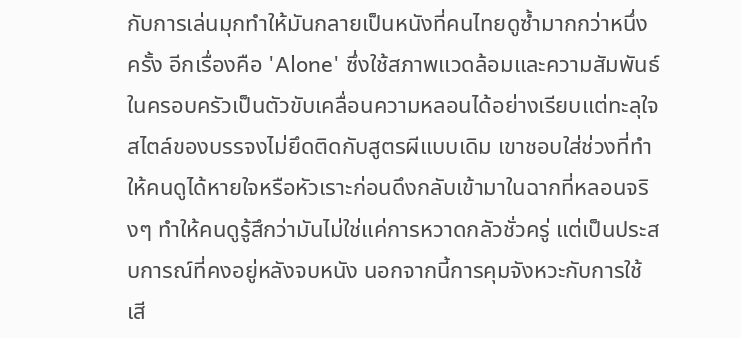กับการเล่นมุกทำให้มันกลายเป็นหนังที่คนไทยดูซ้ำมากกว่าหนึ่งครั้ง อีกเรื่องคือ 'Alone' ซึ่งใช้สภาพแวดล้อมและความสัมพันธ์ในครอบครัวเป็นตัวขับเคลื่อนความหลอนได้อย่างเรียบแต่ทะลุใจ
สไตล์ของบรรจงไม่ยึดติดกับสูตรผีแบบเดิม เขาชอบใส่ช่วงที่ทำให้คนดูได้หายใจหรือหัวเราะก่อนดึงกลับเข้ามาในฉากที่หลอนจริงๆ ทำให้คนดูรู้สึกว่ามันไม่ใช่แค่การหวาดกลัวชั่วครู่ แต่เป็นประสบการณ์ที่คงอยู่หลังจบหนัง นอกจากนี้การคุมจังหวะกับการใช้เสี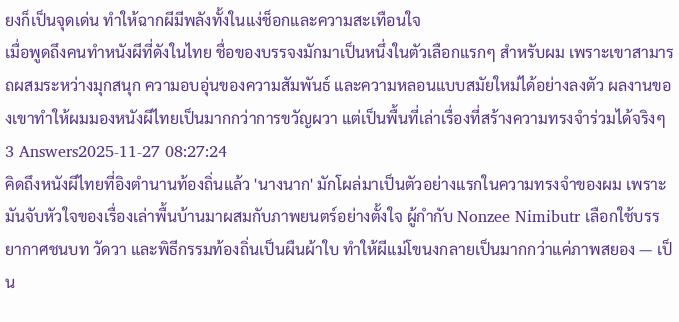ยงก็เป็นจุดเด่น ทำให้ฉากผีมีพลังทั้งในแง่ช็อกและความสะเทือนใจ
เมื่อพูดถึงคนทำหนังผีที่ดังในไทย ชื่อของบรรจงมักมาเป็นหนึ่งในตัวเลือกแรกๆ สำหรับผม เพราะเขาสามารถผสมระหว่างมุกสนุก ความอบอุ่นของความสัมพันธ์ และความหลอนแบบสมัยใหม่ได้อย่างลงตัว ผลงานของเขาทำให้ผมมองหนังผีไทยเป็นมากกว่าการขวัญผวา แต่เป็นพื้นที่เล่าเรื่องที่สร้างความทรงจำร่วมได้จริงๆ
3 Answers2025-11-27 08:27:24
คิดถึงหนังผีไทยที่อิงตำนานท้องถิ่นแล้ว 'นางนาก' มักโผล่มาเป็นตัวอย่างแรกในความทรงจำของผม เพราะมันจับหัวใจของเรื่องเล่าพื้นบ้านมาผสมกับภาพยนตร์อย่างตั้งใจ ผู้กำกับ Nonzee Nimibutr เลือกใช้บรรยากาศชนบท วัดวา และพิธีกรรมท้องถิ่นเป็นผืนผ้าใบ ทำให้ผีแม่โขนงกลายเป็นมากกว่าแค่ภาพสยอง — เป็น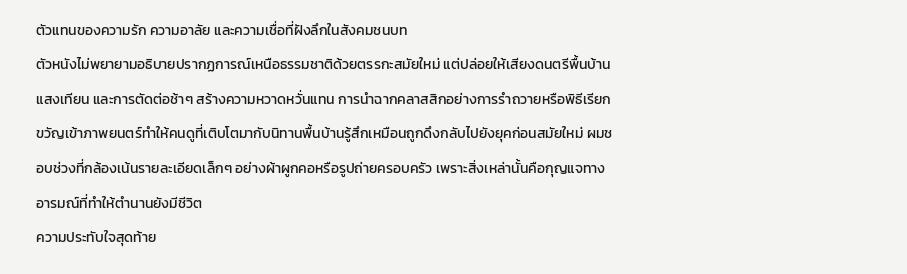ตัวแทนของความรัก ความอาลัย และความเชื่อที่ฝังลึกในสังคมชนบท
ตัวหนังไม่พยายามอธิบายปรากฏการณ์เหนือธรรมชาติด้วยตรรกะสมัยใหม่ แต่ปล่อยให้เสียงดนตรีพื้นบ้าน แสงเทียน และการตัดต่อช้าๆ สร้างความหวาดหวั่นแทน การนำฉากคลาสสิกอย่างการรำถวายหรือพิธีเรียกขวัญเข้าภาพยนตร์ทำให้คนดูที่เติบโตมากับนิทานพื้นบ้านรู้สึกเหมือนถูกดึงกลับไปยังยุคก่อนสมัยใหม่ ผมชอบช่วงที่กล้องเน้นรายละเอียดเล็กๆ อย่างผ้าผูกคอหรือรูปถ่ายครอบครัว เพราะสิ่งเหล่านั้นคือกุญแจทางอารมณ์ที่ทำให้ตำนานยังมีชีวิต
ความประทับใจสุดท้าย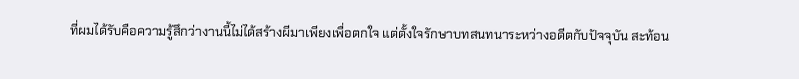ที่ผมได้รับคือความรู้สึกว่างานนี้ไม่ได้สร้างผีมาเพียงเพื่อตกใจ แต่ตั้งใจรักษาบทสนทนาระหว่างอดีตกับปัจจุบัน สะท้อน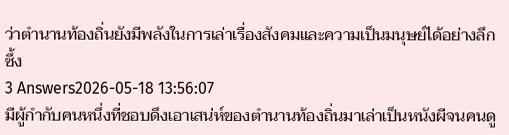ว่าตำนานท้องถิ่นยังมีพลังในการเล่าเรื่องสังคมและความเป็นมนุษย์ได้อย่างลึกซึ้ง
3 Answers2026-05-18 13:56:07
มีผู้กำกับคนหนึ่งที่ชอบดึงเอาเสน่ห์ของตำนานท้องถิ่นมาเล่าเป็นหนังผีจนคนดู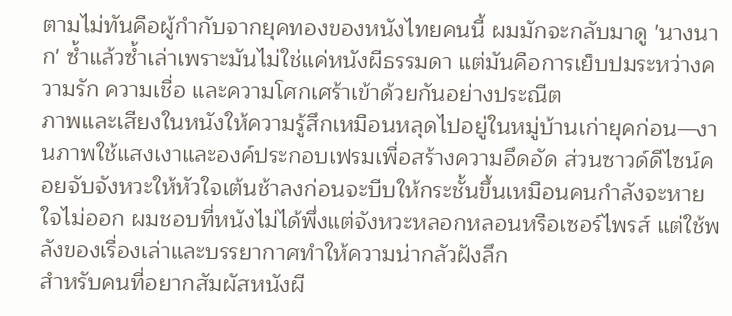ตามไม่ทันคือผู้กำกับจากยุคทองของหนังไทยคนนี้ ผมมักจะกลับมาดู 'นางนาก' ซ้ำแล้วซ้ำเล่าเพราะมันไม่ใช่แค่หนังผีธรรมดา แต่มันคือการเย็บปมระหว่างความรัก ความเชื่อ และความโศกเศร้าเข้าด้วยกันอย่างประณีต
ภาพและเสียงในหนังให้ความรู้สึกเหมือนหลุดไปอยู่ในหมู่บ้านเก่ายุคก่อน—งานภาพใช้แสงเงาและองค์ประกอบเฟรมเพื่อสร้างความอึดอัด ส่วนซาวด์ดีไซน์คอยจับจังหวะให้หัวใจเต้นช้าลงก่อนจะบีบให้กระชั้นขึ้นเหมือนคนกำลังจะหายใจไม่ออก ผมชอบที่หนังไม่ได้พึ่งแต่จังหวะหลอกหลอนหรือเซอร์ไพรส์ แต่ใช้พลังของเรื่องเล่าและบรรยากาศทำให้ความน่ากลัวฝังลึก
สำหรับคนที่อยากสัมผัสหนังผี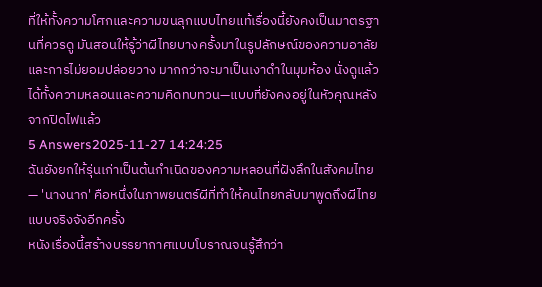ที่ให้ทั้งความโศกและความขนลุกแบบไทยแท้เรื่องนี้ยังคงเป็นมาตรฐานที่ควรดู มันสอนให้รู้ว่าผีไทยบางครั้งมาในรูปลักษณ์ของความอาลัยและการไม่ยอมปล่อยวาง มากกว่าจะมาเป็นเงาดำในมุมห้อง นั่งดูแล้วได้ทั้งความหลอนและความคิดทบทวน—แบบที่ยังคงอยู่ในหัวคุณหลังจากปิดไฟแล้ว
5 Answers2025-11-27 14:24:25
ฉันยังยกให้รุ่นเก่าเป็นต้นกำเนิดของความหลอนที่ฝังลึกในสังคมไทย — 'นางนาก' คือหนึ่งในภาพยนตร์ผีที่ทำให้คนไทยกลับมาพูดถึงผีไทยแบบจริงจังอีกครั้ง
หนังเรื่องนี้สร้างบรรยากาศแบบโบราณจนรู้สึกว่า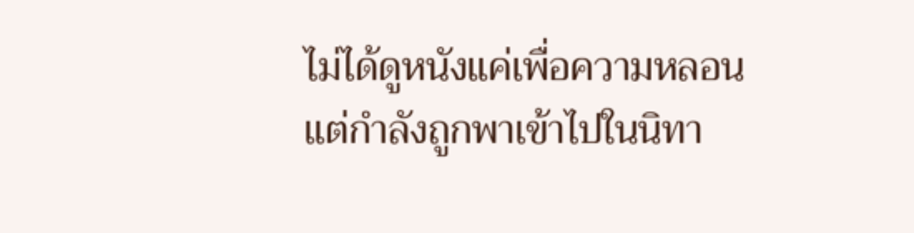ไม่ได้ดูหนังแค่เพื่อความหลอน แต่กำลังถูกพาเข้าไปในนิทา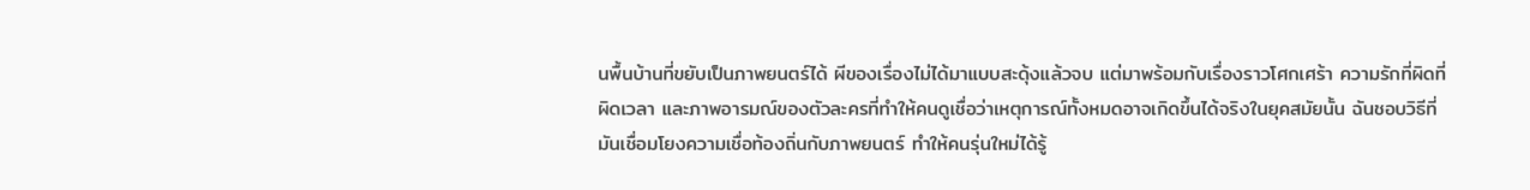นพื้นบ้านที่ขยับเป็นภาพยนตร์ได้ ผีของเรื่องไม่ได้มาแบบสะดุ้งแล้วจบ แต่มาพร้อมกับเรื่องราวโศกเศร้า ความรักที่ผิดที่ผิดเวลา และภาพอารมณ์ของตัวละครที่ทำให้คนดูเชื่อว่าเหตุการณ์ทั้งหมดอาจเกิดขึ้นได้จริงในยุคสมัยนั้น ฉันชอบวิธีที่มันเชื่อมโยงความเชื่อท้องถิ่นกับภาพยนตร์ ทำให้คนรุ่นใหม่ได้รู้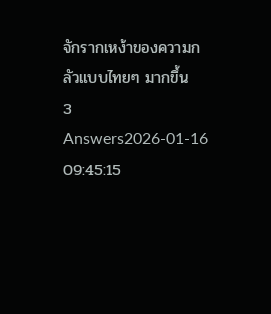จักรากเหง้าของความกลัวแบบไทยๆ มากขึ้น
3 Answers2026-01-16 09:45:15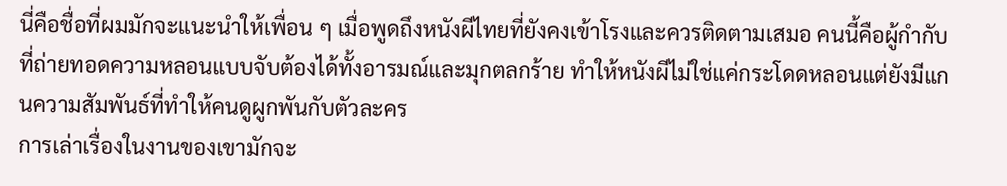นี่คือชื่อที่ผมมักจะแนะนำให้เพื่อน ๆ เมื่อพูดถึงหนังผีไทยที่ยังคงเข้าโรงและควรติดตามเสมอ คนนี้คือผู้กำกับที่ถ่ายทอดความหลอนแบบจับต้องได้ทั้งอารมณ์และมุกตลกร้าย ทำให้หนังผีไม่ใช่แค่กระโดดหลอนแต่ยังมีแกนความสัมพันธ์ที่ทำให้คนดูผูกพันกับตัวละคร
การเล่าเรื่องในงานของเขามักจะ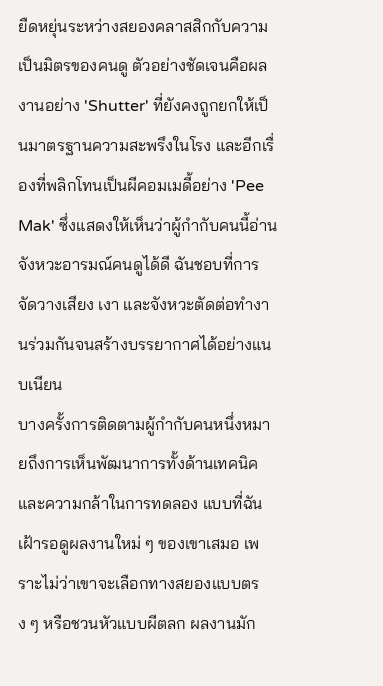ยืดหยุ่นระหว่างสยองคลาสสิกกับความเป็นมิตรของคนดู ตัวอย่างชัดเจนคือผลงานอย่าง 'Shutter' ที่ยังคงถูกยกให้เป็นมาตรฐานความสะพรึงในโรง และอีกเรื่องที่พลิกโทนเป็นผีคอมเมดี้อย่าง 'Pee Mak' ซึ่งแสดงให้เห็นว่าผู้กำกับคนนี้อ่านจังหวะอารมณ์คนดูได้ดี ฉันชอบที่การจัดวางเสียง เงา และจังหวะตัดต่อทำงานร่วมกันจนสร้างบรรยากาศได้อย่างแนบเนียน
บางครั้งการติดตามผู้กำกับคนหนึ่งหมายถึงการเห็นพัฒนาการทั้งด้านเทคนิคและความกล้าในการทดลอง แบบที่ฉันเฝ้ารอดูผลงานใหม่ ๆ ของเขาเสมอ เพราะไม่ว่าเขาจะเลือกทางสยองแบบตรง ๆ หรือชวนหัวแบบผีตลก ผลงานมัก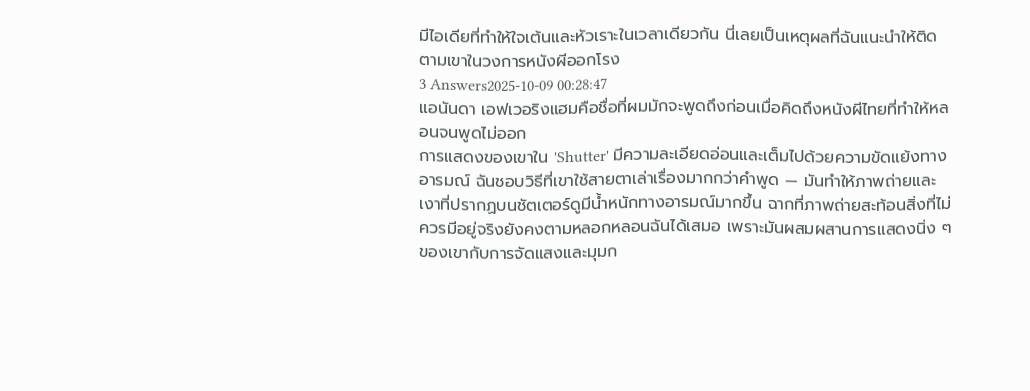มีไอเดียที่ทำให้ใจเต้นและหัวเราะในเวลาเดียวกัน นี่เลยเป็นเหตุผลที่ฉันแนะนำให้ติดตามเขาในวงการหนังผีออกโรง
3 Answers2025-10-09 00:28:47
แอนันดา เอฟเวอริงแฮมคือชื่อที่ผมมักจะพูดถึงก่อนเมื่อคิดถึงหนังผีไทยที่ทำให้หลอนจนพูดไม่ออก
การแสดงของเขาใน 'Shutter' มีความละเอียดอ่อนและเต็มไปด้วยความขัดแย้งทางอารมณ์ ฉันชอบวิธีที่เขาใช้สายตาเล่าเรื่องมากกว่าคำพูด — มันทำให้ภาพถ่ายและเงาที่ปรากฏบนชัตเตอร์ดูมีน้ำหนักทางอารมณ์มากขึ้น ฉากที่ภาพถ่ายสะท้อนสิ่งที่ไม่ควรมีอยู่จริงยังคงตามหลอกหลอนฉันได้เสมอ เพราะมันผสมผสานการแสดงนิ่ง ๆ ของเขากับการจัดแสงและมุมก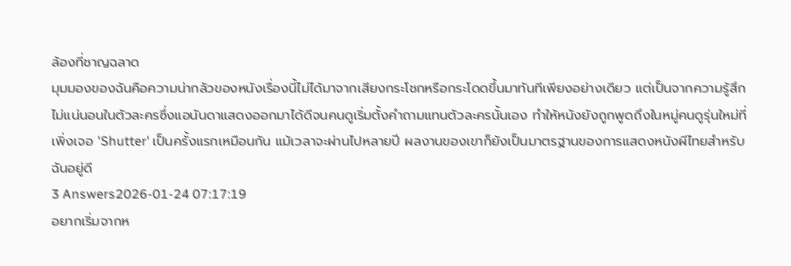ล้องที่ชาญฉลาด
มุมมองของฉันคือความน่ากลัวของหนังเรื่องนี้ไม่ได้มาจากเสียงกระโชกหรือกระโดดขึ้นมาทันทีเพียงอย่างเดียว แต่เป็นจากความรู้สึกไม่แน่นอนในตัวละครซึ่งแอนันดาแสดงออกมาได้ดีจนคนดูเริ่มตั้งคำถามแทนตัวละครนั้นเอง ทำให้หนังยังถูกพูดถึงในหมู่คนดูรุ่นใหม่ที่เพิ่งเจอ 'Shutter' เป็นครั้งแรกเหมือนกัน แม้เวลาจะผ่านไปหลายปี ผลงานของเขาก็ยังเป็นมาตรฐานของการแสดงหนังผีไทยสำหรับฉันอยู่ดี
3 Answers2026-01-24 07:17:19
อยากเริ่มจากห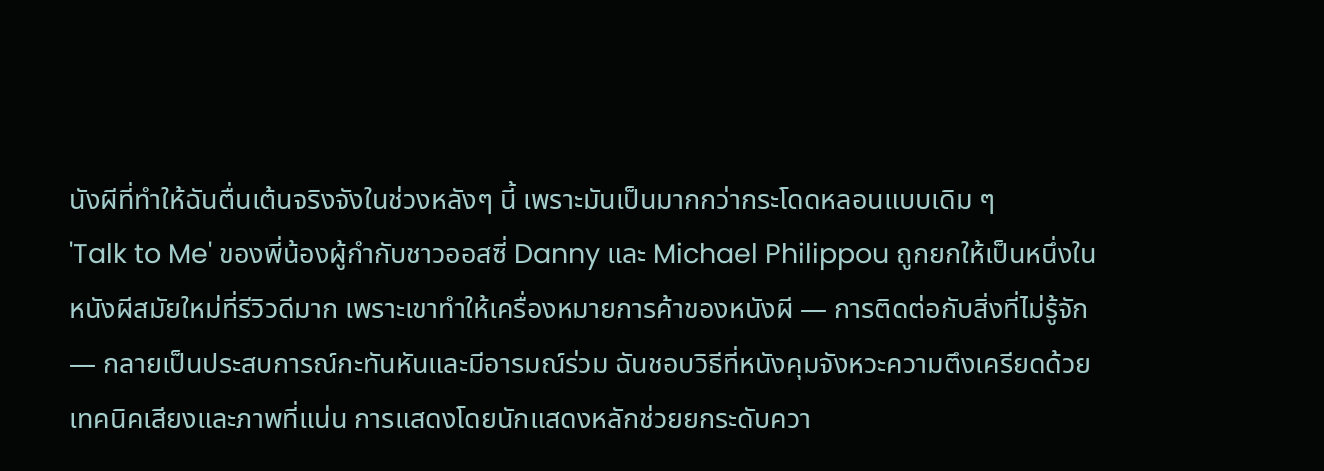นังผีที่ทำให้ฉันตื่นเต้นจริงจังในช่วงหลังๆ นี้ เพราะมันเป็นมากกว่ากระโดดหลอนแบบเดิม ๆ
'Talk to Me' ของพี่น้องผู้กำกับชาวออสซี่ Danny และ Michael Philippou ถูกยกให้เป็นหนึ่งในหนังผีสมัยใหม่ที่รีวิวดีมาก เพราะเขาทำให้เครื่องหมายการค้าของหนังผี — การติดต่อกับสิ่งที่ไม่รู้จัก — กลายเป็นประสบการณ์กะทันหันและมีอารมณ์ร่วม ฉันชอบวิธีที่หนังคุมจังหวะความตึงเครียดด้วยเทคนิคเสียงและภาพที่แน่น การแสดงโดยนักแสดงหลักช่วยยกระดับควา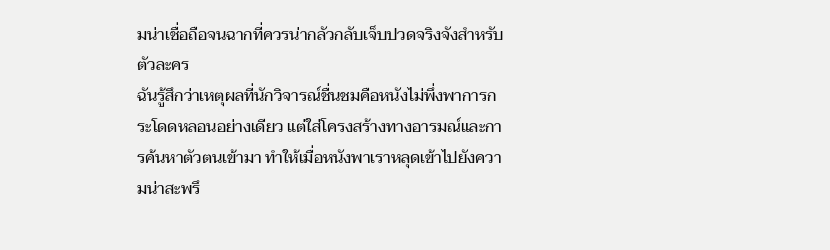มน่าเชื่อถือจนฉากที่ควรน่ากลัวกลับเจ็บปวดจริงจังสำหรับตัวละคร
ฉันรู้สึกว่าเหตุผลที่นักวิจารณ์ชื่นชมคือหนังไม่พึ่งพาการกระโดดหลอนอย่างเดียว แต่ใส่โครงสร้างทางอารมณ์และการค้นหาตัวตนเข้ามา ทำให้เมื่อหนังพาเราหลุดเข้าไปยังความน่าสะพรึ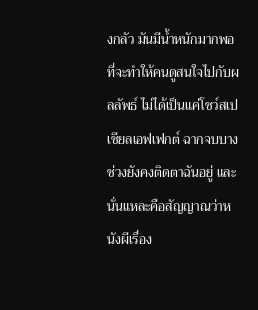งกลัว มันมีน้ำหนักมากพอที่จะทำให้คนดูสนใจไปกับผลลัพธ์ ไม่ได้เป็นแค่โชว์สเปเชียลเอฟเฟกต์ ฉากจบบางช่วงยังคงติดตาฉันอยู่ และนั่นแหละคือสัญญาณว่าหนังผีเรื่อง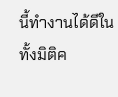นี้ทำงานได้ดีในทั้งมิติค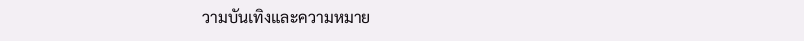วามบันเทิงและความหมาย